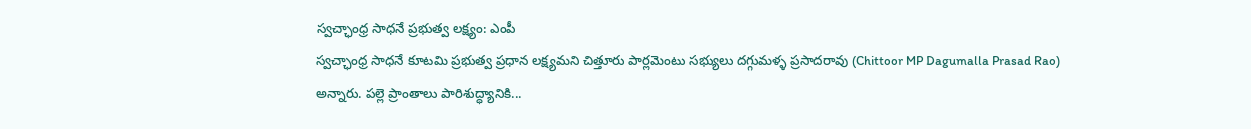స్వచ్ఛాంధ్ర సాధనే ప్రభుత్వ లక్ష్యం: ఎంపీ
స్వచ్ఛాంధ్ర సాధనే కూటమి ప్రభుత్వ ప్రధాన లక్ష్యమని చిత్తూరు పార్లమెంటు సభ్యులు దగ్గుమళ్ళ ప్రసాదరావు (Chittoor MP Dagumalla Prasad Rao) అన్నారు. పల్లె ప్రాంతాలు పారిశుద్ధ్యానికి...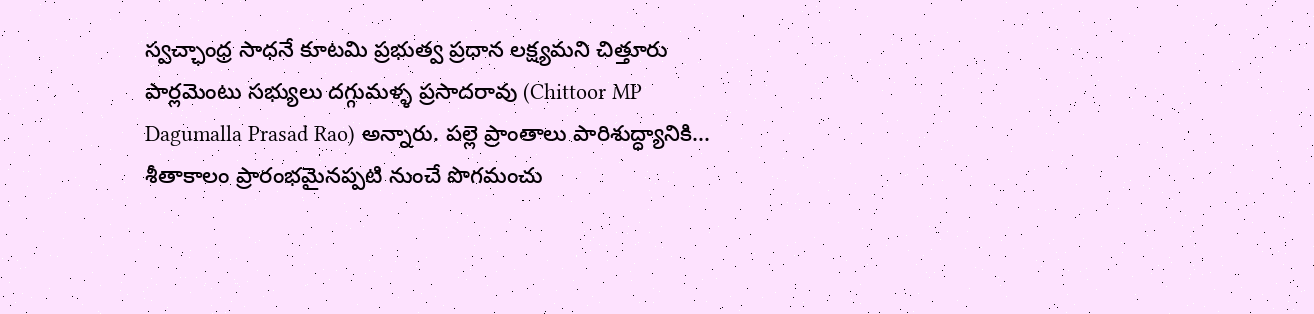స్వచ్ఛాంధ్ర సాధనే కూటమి ప్రభుత్వ ప్రధాన లక్ష్యమని చిత్తూరు పార్లమెంటు సభ్యులు దగ్గుమళ్ళ ప్రసాదరావు (Chittoor MP Dagumalla Prasad Rao) అన్నారు. పల్లె ప్రాంతాలు పారిశుద్ధ్యానికి...
శీతాకాలం ప్రారంభమైనప్పటి నుంచే పొగమంచు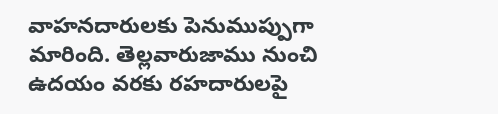వాహనదారులకు పెనుముప్పుగా మారింది. తెల్లవారుజాము నుంచి ఉదయం వరకు రహదారులపై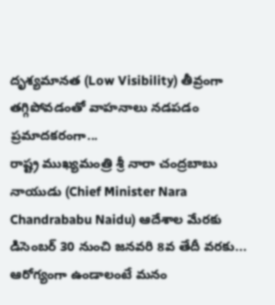దృశ్యమానత (Low Visibility) తీవ్రంగా తగ్గిపోవడంతో వాహనాలు నడపడం ప్రమాదకరంగా...
రాష్ట్ర ముఖ్యమంత్రి శ్రీ నారా చంద్రబాబు నాయుడు (Chief Minister Nara Chandrababu Naidu) ఆదేశాల మేరకు డిసెంబర్ 30 నుంచి జనవరి 8వ తేదీ వరకు...
ఆరోగ్యంగా ఉండాలంటే మనం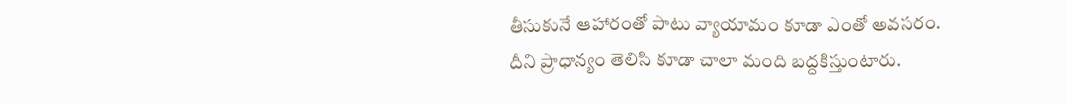తీసుకునే ఆహారంతో పాటు వ్యాయామం కూడా ఎంతో అవసరం. దీని ప్రాధాన్యం తెలిసి కూడా చాలా మంది బద్దకిస్తుంటారు.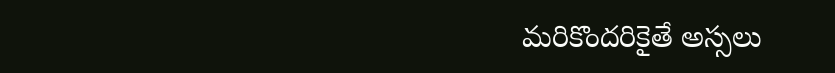మరికొందరికైతే అస్సలు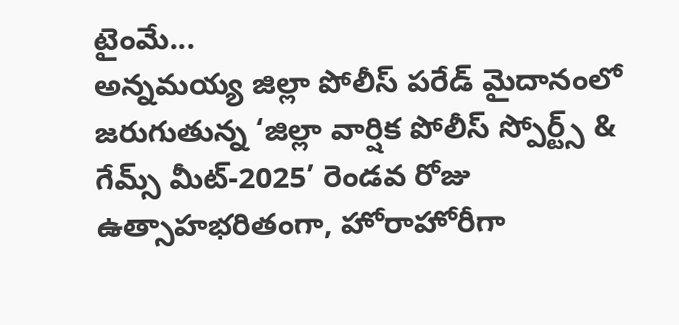టైంమే...
అన్నమయ్య జిల్లా పోలీస్ పరేడ్ మైదానంలో జరుగుతున్న ‘జిల్లా వార్షిక పోలీస్ స్పోర్ట్స్ & గేమ్స్ మీట్-2025’ రెండవ రోజు ఉత్సాహభరితంగా, హోరాహోరీగా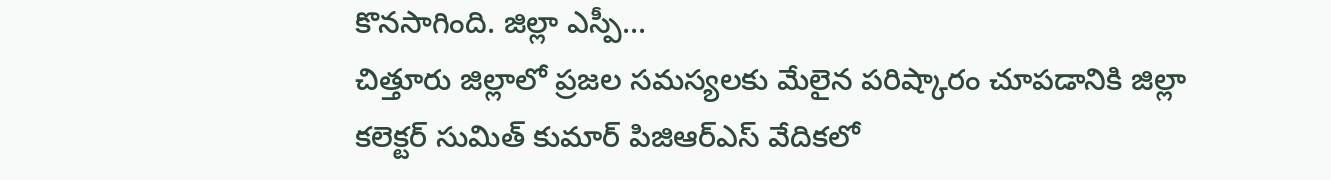కొనసాగింది. జిల్లా ఎస్పీ...
చిత్తూరు జిల్లాలో ప్రజల సమస్యలకు మేలైన పరిష్కారం చూపడానికి జిల్లా కలెక్టర్ సుమిత్ కుమార్ పిజిఆర్ఎస్ వేదికలో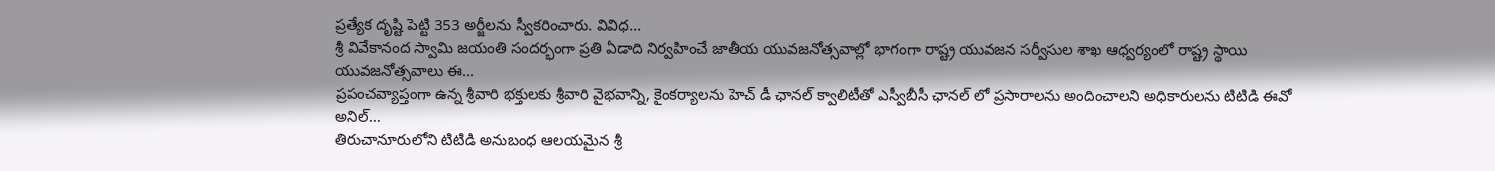ప్రత్యేక దృష్టి పెట్టి 353 అర్జీలను స్వీకరించారు. వివిధ...
శ్రీ వివేకానంద స్వామి జయంతి సందర్భంగా ప్రతి ఏడాది నిర్వహించే జాతీయ యువజనోత్సవాల్లో భాగంగా రాష్ట్ర యువజన సర్వీసుల శాఖ ఆధ్వర్యంలో రాష్ట్ర స్థాయి యువజనోత్సవాలు ఈ...
ప్రపంచవ్యాప్తంగా ఉన్న శ్రీవారి భక్తులకు శ్రీవారి వైభవాన్ని, కైంకర్యాలను హెచ్ డీ ఛానల్ క్వాలిటీతో ఎస్వీబీసీ ఛానల్ లో ప్రసారాలను అందించాలని అధికారులను టిటిడి ఈవో అనిల్...
తిరుచానూరులోని టిటిడి అనుబంధ ఆలయమైన శ్రీ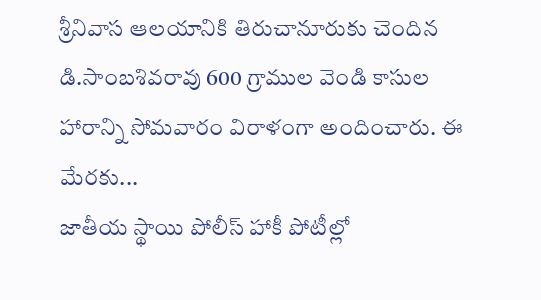శ్రీనివాస ఆలయానికి తిరుచానూరుకు చెందిన డి.సాంబశివరావు 600 గ్రాముల వెండి కాసుల హారాన్ని సోమవారం విరాళంగా అందించారు. ఈ మేరకు...
జాతీయ స్థాయి పోలీస్ హాకీ పోటీల్లో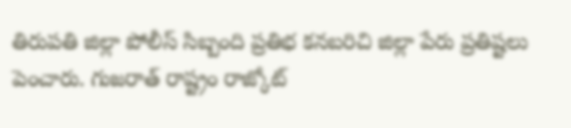తిరుపతి జిల్లా పోలీస్ సిబ్బంది ప్రతిభ కనబరిచి జిల్లా పేరు ప్రతిష్టలు పెంచారు. గుజరాత్ రాష్ట్రం రాజ్కోట్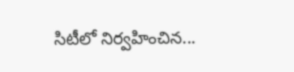సిటీలో నిర్వహించిన...